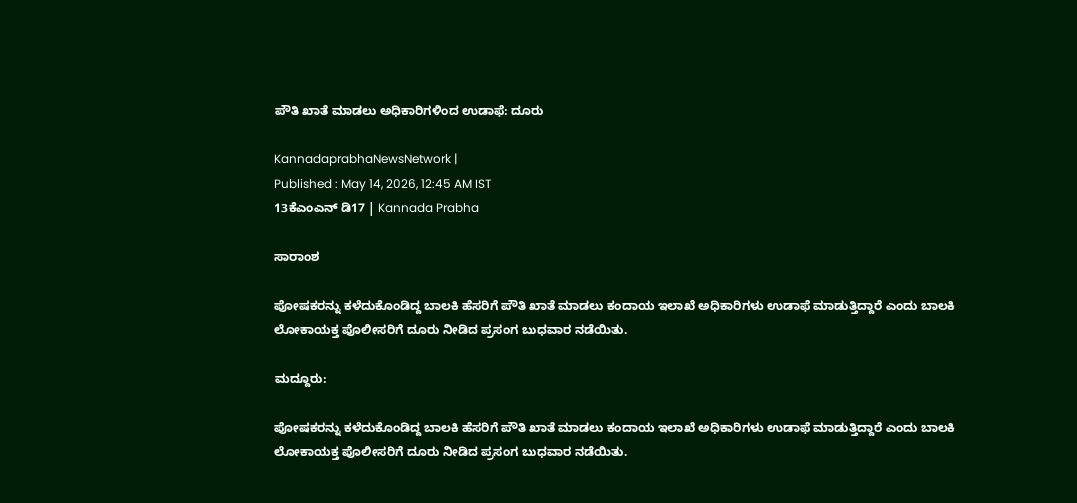ಪೌತಿ ಖಾತೆ ಮಾಡಲು ಅಧಿಕಾರಿಗಳಿಂದ ಉಡಾಫೆ: ದೂರು

KannadaprabhaNewsNetwork |
Published : May 14, 2026, 12:45 AM IST
13ಕೆಎಂಎನ್ ಡಿ17 | Kannada Prabha

ಸಾರಾಂಶ

ಪೋಷಕರನ್ನು ಕಳೆದುಕೊಂಡಿದ್ದ ಬಾಲಕಿ ಹೆಸರಿಗೆ ಪೌತಿ ಖಾತೆ ಮಾಡಲು ಕಂದಾಯ ಇಲಾಖೆ ಅಧಿಕಾರಿಗಳು ಉಡಾಫೆ ಮಾಡುತ್ತಿದ್ದಾರೆ ಎಂದು ಬಾಲಕಿ ಲೋಕಾಯಕ್ತ ಪೊಲೀಸರಿಗೆ ದೂರು ನೀಡಿದ ಪ್ರಸಂಗ ಬುಧವಾರ ನಡೆಯಿತು.

ಮದ್ದೂರು:

ಪೋಷಕರನ್ನು ಕಳೆದುಕೊಂಡಿದ್ದ ಬಾಲಕಿ ಹೆಸರಿಗೆ ಪೌತಿ ಖಾತೆ ಮಾಡಲು ಕಂದಾಯ ಇಲಾಖೆ ಅಧಿಕಾರಿಗಳು ಉಡಾಫೆ ಮಾಡುತ್ತಿದ್ದಾರೆ ಎಂದು ಬಾಲಕಿ ಲೋಕಾಯಕ್ತ ಪೊಲೀಸರಿಗೆ ದೂರು ನೀಡಿದ ಪ್ರಸಂಗ ಬುಧವಾರ ನಡೆಯಿತು.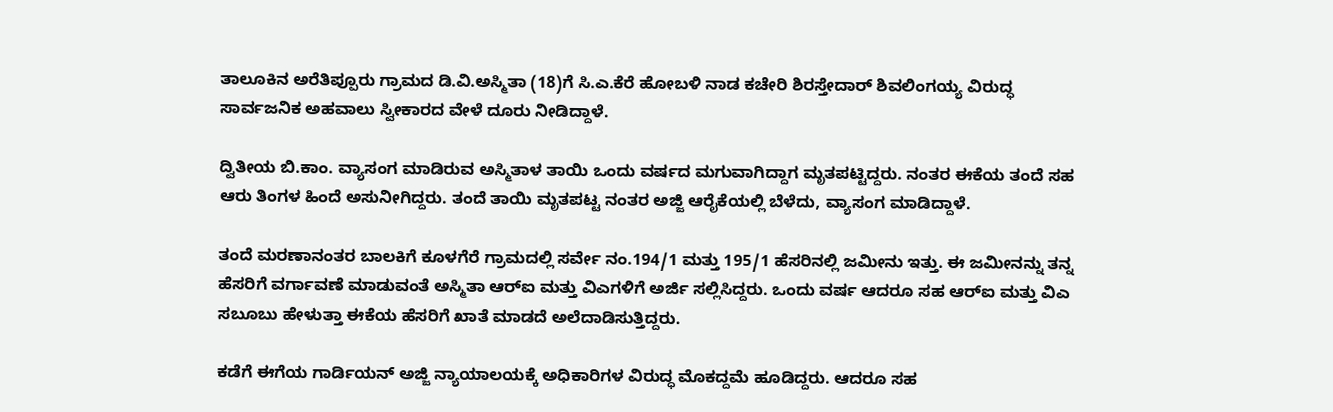ತಾಲೂಕಿನ ಅರೆತಿಪ್ಪೂರು ಗ್ರಾಮದ ಡಿ.ವಿ.ಅಸ್ಮಿತಾ (18)ಗೆ ಸಿ.ಎ.ಕೆರೆ ಹೋಬಳಿ ನಾಡ ಕಚೇರಿ ಶಿರಸ್ತೇದಾರ್ ಶಿವಲಿಂಗಯ್ಯ ವಿರುದ್ಧ ಸಾರ್ವಜನಿಕ ಅಹವಾಲು ಸ್ವೀಕಾರದ ವೇಳೆ ದೂರು ನೀಡಿದ್ದಾಳೆ.

ದ್ವಿತೀಯ ಬಿ.ಕಾಂ. ವ್ಯಾಸಂಗ ಮಾಡಿರುವ ಅಸ್ಮಿತಾಳ ತಾಯಿ ಒಂದು ವರ್ಷದ ಮಗುವಾಗಿದ್ದಾಗ ಮೃತಪಟ್ಟಿದ್ದರು. ನಂತರ ಈಕೆಯ ತಂದೆ ಸಹ ಆರು ತಿಂಗಳ ಹಿಂದೆ ಅಸುನೀಗಿದ್ದರು. ತಂದೆ ತಾಯಿ ಮೃತಪಟ್ಟ ನಂತರ ಅಜ್ಜಿ ಆರೈಕೆಯಲ್ಲಿ ಬೆಳೆದು, ವ್ಯಾಸಂಗ ಮಾಡಿದ್ದಾಳೆ.

ತಂದೆ ಮರಣಾನಂತರ ಬಾಲಕಿಗೆ ಕೂಳಗೆರೆ ಗ್ರಾಮದಲ್ಲಿ ಸರ್ವೇ ನಂ.194/1 ಮತ್ತು 195/1 ಹೆಸರಿನಲ್ಲಿ ಜಮೀನು ಇತ್ತು. ಈ ಜಮೀನನ್ನು ತನ್ನ ಹೆಸರಿಗೆ ವರ್ಗಾವಣೆ ಮಾಡುವಂತೆ ಅಸ್ಮಿತಾ ಆರ್‌ಐ ಮತ್ತು ವಿಎಗಳಿಗೆ ಅರ್ಜಿ ಸಲ್ಲಿಸಿದ್ದರು. ಒಂದು ವರ್ಷ ಆದರೂ ಸಹ ಆರ್‌ಐ ಮತ್ತು ವಿಎ ಸಬೂಬು ಹೇಳುತ್ತಾ ಈಕೆಯ ಹೆಸರಿಗೆ ಖಾತೆ ಮಾಡದೆ ಅಲೆದಾಡಿಸುತ್ತಿದ್ದರು.

ಕಡೆಗೆ ಈಗೆಯ ಗಾರ್ಡಿಯನ್ ಅಜ್ಜಿ ನ್ಯಾಯಾಲಯಕ್ಕೆ ಅಧಿಕಾರಿಗಳ ವಿರುದ್ಧ ಮೊಕದ್ದಮೆ ಹೂಡಿದ್ದರು. ಆದರೂ ಸಹ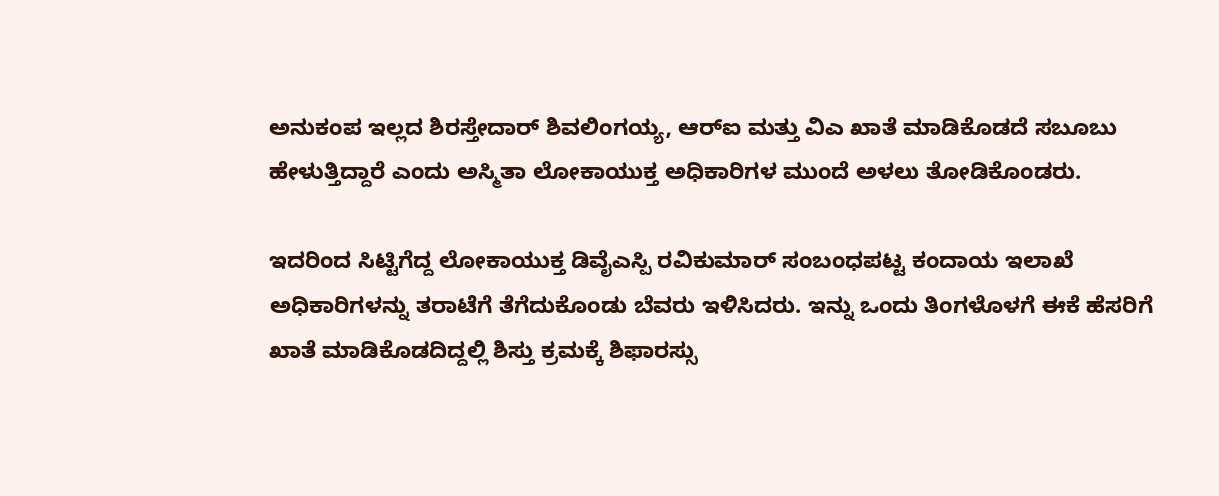ಅನುಕಂಪ ಇಲ್ಲದ ಶಿರಸ್ತೇದಾರ್ ಶಿವಲಿಂಗಯ್ಯ, ಆರ್‌ಐ ಮತ್ತು ವಿಎ ಖಾತೆ ಮಾಡಿಕೊಡದೆ ಸಬೂಬು ಹೇಳುತ್ತಿದ್ದಾರೆ ಎಂದು ಅಸ್ಮಿತಾ ಲೋಕಾಯುಕ್ತ ಅಧಿಕಾರಿಗಳ ಮುಂದೆ ಅಳಲು ತೋಡಿಕೊಂಡರು.

ಇದರಿಂದ ಸಿಟ್ಟಿಗೆದ್ದ ಲೋಕಾಯುಕ್ತ ಡಿವೈಎಸ್ಪಿ ರವಿಕುಮಾರ್ ಸಂಬಂಧಪಟ್ಟ ಕಂದಾಯ ಇಲಾಖೆ ಅಧಿಕಾರಿಗಳನ್ನು ತರಾಟೆಗೆ ತೆಗೆದುಕೊಂಡು ಬೆವರು ಇಳಿಸಿದರು. ಇನ್ನು ಒಂದು ತಿಂಗಳೊಳಗೆ ಈಕೆ ಹೆಸರಿಗೆ ಖಾತೆ ಮಾಡಿಕೊಡದಿದ್ದಲ್ಲಿ ಶಿಸ್ತು ಕ್ರಮಕ್ಕೆ ಶಿಫಾರಸ್ಸು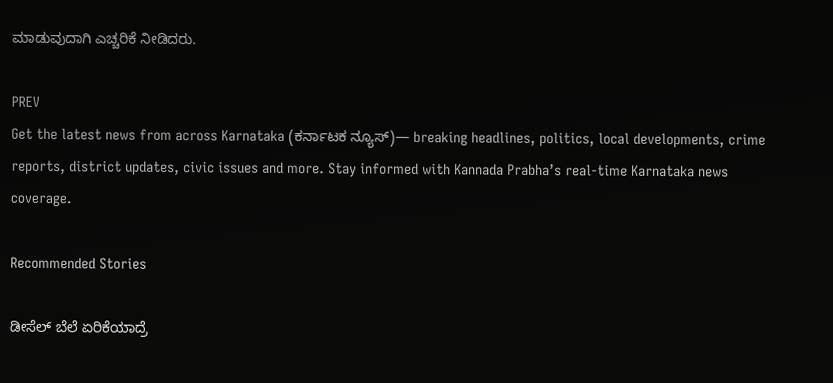ಮಾಡುವುದಾಗಿ ಎಚ್ಚರಿಕೆ ನೀಡಿದರು.

PREV
Get the latest news from across Karnataka (ಕರ್ನಾಟಕ ನ್ಯೂಸ್)— breaking headlines, politics, local developments, crime reports, district updates, civic issues and more. Stay informed with Kannada Prabha’s real‑time Karnataka news coverage.

Recommended Stories

ಡೀಸೆಲ್‌ ಬೆಲೆ ಏರಿಕೆಯಾದ್ರೆ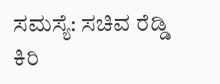ಸಮಸ್ಯೆ: ಸಚಿವ ರೆಡ್ಡಿ
ಕಿರಿ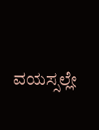ವಯಸ್ಸಲ್ಲೇ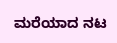ಮರೆಯಾದ ನಟ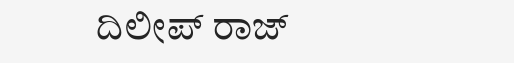ದಿಲೀಪ್‌ ರಾಜ್‌